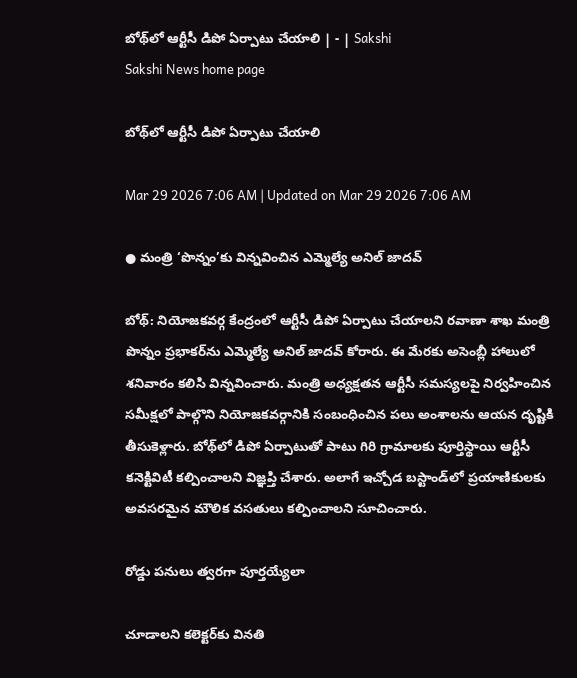బోథ్‌లో ఆర్టీసీ డిపో ఏర్పాటు చేయాలి | - | Sakshi
Sakshi News home page

బోథ్‌లో ఆర్టీసీ డిపో ఏర్పాటు చేయాలి

Mar 29 2026 7:06 AM | Updated on Mar 29 2026 7:06 AM

● మంత్రి ‘పొన్నం’కు విన్నవించిన ఎమ్మెల్యే అనిల్‌ జాదవ్‌

బోథ్‌: నియోజకవర్గ కేంద్రంలో ఆర్టీసీ డిపో ఏర్పాటు చేయాలని రవాణా శాఖ మంత్రి పొన్నం ప్రభాకర్‌ను ఎమ్మెల్యే అనిల్‌ జాదవ్‌ కోరారు. ఈ మేరకు అసెంబ్లీ హాలులో శనివారం కలిసి విన్నవించారు. మంత్రి అధ్యక్షతన ఆర్టీసీ సమస్యలపై నిర్వహించిన సమీక్షలో పాల్గొని నియోజకవర్గానికి సంబంధించిన పలు అంశాలను ఆయన దృష్టికి తీసుకెళ్లారు. బోథ్‌లో డిపో ఏర్పాటుతో పాటు గిరి గ్రామాలకు పూర్తిస్థాయి ఆర్టీసీ కనెక్టివిటీ కల్పించాలని విజ్ఞప్తి చేశారు. అలాగే ఇచ్చోడ బస్టాండ్‌లో ప్రయాణికులకు అవసరమైన మౌలిక వసతులు కల్పించాలని సూచించారు.

రోడ్డు పనులు త్వరగా పూర్తయ్యేలా

చూడాలని కలెక్టర్‌కు వినతి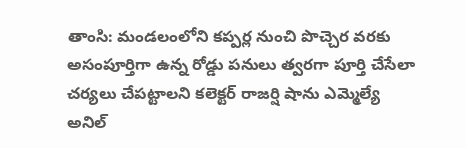తాంసి: మండలంలోని కప్పర్ల నుంచి పొచ్చెర వరకు అసంపూర్తిగా ఉన్న రోడ్డు పనులు త్వరగా పూర్తి చేసేలా చర్యలు చేపట్టాలని కలెక్టర్‌ రాజర్షి షాను ఎమ్మెల్యే అనిల్‌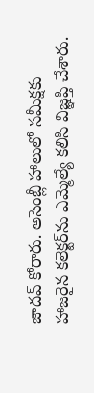జాదవ్‌ కోరారు. అసెంబ్లీ హాలులో సమీక్షకు హాజరైన కలెక్టర్‌ను ఎమ్మెల్యే కలిసి విజ్ఞప్తి చేశారు.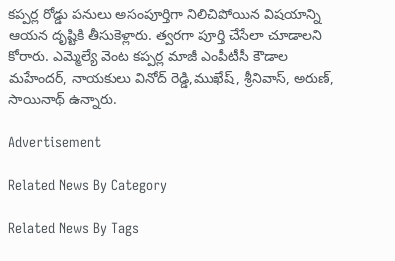కప్పర్ల రోడ్డు పనులు అసంపూర్తిగా నిలిచిపోయిన విషయాన్ని ఆయన దృష్టికి తీసుకెళ్లారు. త్వరగా పూర్తి చేసేలా చూడాలని కోరారు. ఎమ్మెల్యే వెంట కప్పర్ల మాజీ ఎంపీటీసీ కౌడాల మహేందర్‌, నాయకులు వినోద్‌ రెడ్డి,ముఖేష్‌, శ్రీనివాస్‌, అరుణ్‌, సాయినాథ్‌ ఉన్నారు.

Advertisement

Related News By Category

Related News By Tags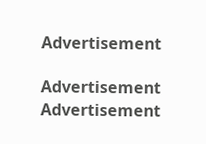Advertisement

Advertisement
Advertisement